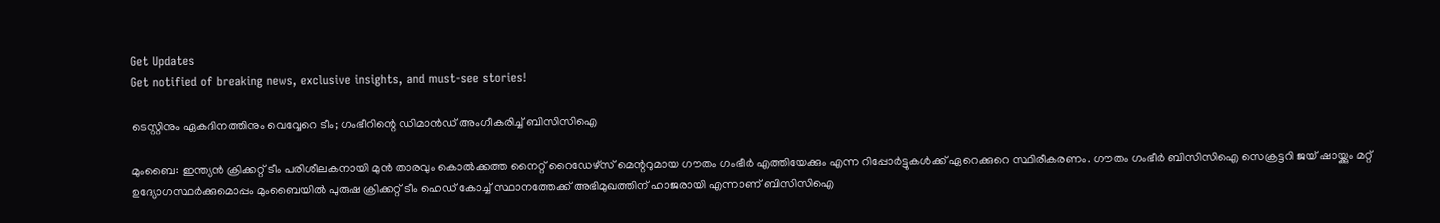Get Updates
Get notified of breaking news, exclusive insights, and must-see stories!

ടെസ്റ്റിനും ഏകദിനത്തിനും വെവ്വേറെ ടീം; ഗംഭീറിന്റെ ഡിമാന്‍ഡ് അംഗീകരിച്ച് ബിസിസിഐ

മുംബൈ: ഇന്ത്യന്‍ ക്രിക്കറ്റ് ടീം പരിശീലകനായി മുന്‍ താരവും കൊല്‍ക്കത്ത നൈറ്റ് റൈഡേഴ്‌സ് മെന്ററുമായ ഗൗതം ഗംഭീര്‍ എത്തിയേക്കും എന്ന റിപ്പോര്‍ട്ടുകള്‍ക്ക് ഏറെക്കുറെ സ്ഥിരീകരണം. ഗൗതം ഗംഭീര്‍ ബിസിസിഐ സെക്രട്ടറി ജയ് ഷായ്ക്കും മറ്റ് ഉദ്യോഗസ്ഥര്‍ക്കുമൊപ്പം മുംബൈയില്‍ പുരുഷ ക്രിക്കറ്റ് ടീം ഹെഡ് കോച്ച് സ്ഥാനത്തേക്ക് അഭിമുഖത്തിന് ഹാജരായി എന്നാണ് ബിസിസിഐ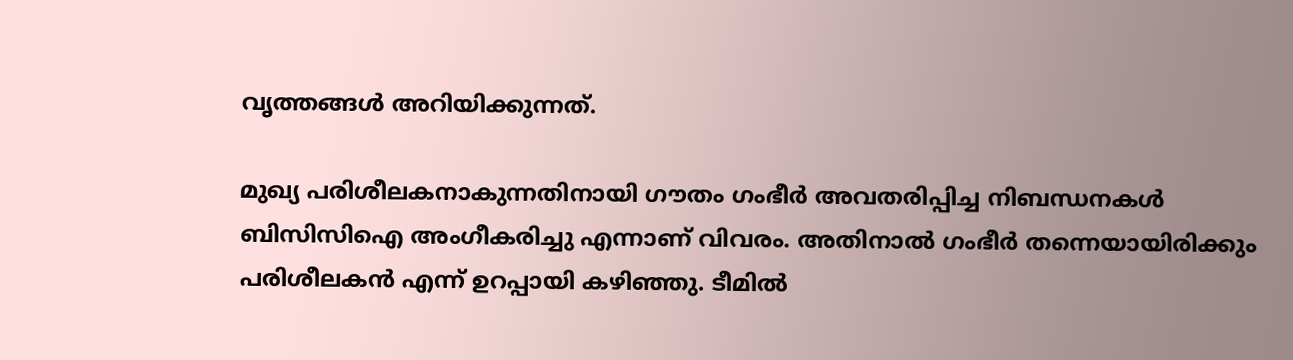വൃത്തങ്ങള്‍ അറിയിക്കുന്നത്.

മുഖ്യ പരിശീലകനാകുന്നതിനായി ഗൗതം ഗംഭീര്‍ അവതരിപ്പിച്ച നിബന്ധനകള്‍ ബിസിസിഐ അംഗീകരിച്ചു എന്നാണ് വിവരം. അതിനാല്‍ ഗംഭീര്‍ തന്നെയായിരിക്കും പരിശീലകന്‍ എന്ന് ഉറപ്പായി കഴിഞ്ഞു. ടീമില്‍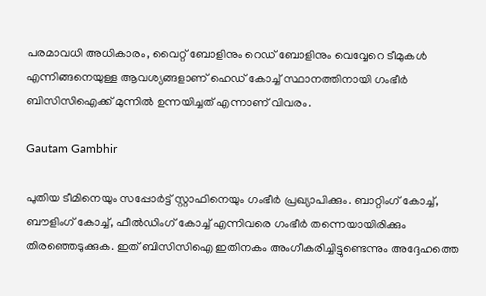പരമാവധി അധികാരം, വൈറ്റ് ബോളിനും റെഡ് ബോളിനും വെവ്വേറെ ടീമുകള്‍ എന്നിങ്ങനെയുള്ള ആവശ്യങ്ങളാണ് ഹെഡ് കോച്ച് സ്ഥാനത്തിനായി ഗംഭീര്‍ ബിസിസിഐക്ക് മുന്നില്‍ ഉന്നയിച്ചത് എന്നാണ് വിവരം.

Gautam Gambhir

പുതിയ ടീമിനെയും സപ്പോര്‍ട്ട് സ്റ്റാഫിനെയും ഗംഭീര്‍ പ്രഖ്യാപിക്കും. ബാറ്റിംഗ് കോച്ച്, ബൗളിംഗ് കോച്ച്, ഫീല്‍ഡിംഗ് കോച്ച് എന്നിവരെ ഗംഭീര്‍ തന്നെയായിരിക്കും തിരഞ്ഞെടുക്കുക. ഇത് ബിസിസിഐ ഇതിനകം അംഗീകരിച്ചിട്ടുണ്ടെന്നും അദ്ദേഹത്തെ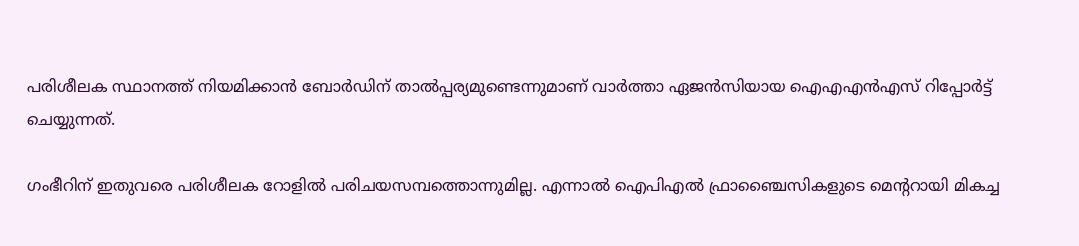പരിശീലക സ്ഥാനത്ത് നിയമിക്കാന്‍ ബോര്‍ഡിന് താല്‍പ്പര്യമുണ്ടെന്നുമാണ് വാര്‍ത്താ ഏജന്‍സിയായ ഐഎഎന്‍എസ് റിപ്പോര്‍ട്ട് ചെയ്യുന്നത്.

ഗംഭീറിന് ഇതുവരെ പരിശീലക റോളില്‍ പരിചയസമ്പത്തൊന്നുമില്ല. എന്നാല്‍ ഐപിഎല്‍ ഫ്രാഞ്ചൈസികളുടെ മെന്ററായി മികച്ച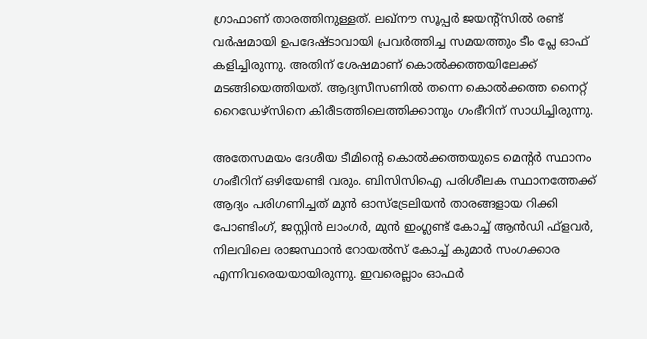ഗ്രാഫാണ് താരത്തിനുള്ളത്. ലഖ്നൗ സൂപ്പര്‍ ജയന്റ്സില്‍ രണ്ട് വര്‍ഷമായി ഉപദേഷ്ടാവായി പ്രവര്‍ത്തിച്ച സമയത്തും ടീം പ്ലേ ഓഫ് കളിച്ചിരുന്നു. അതിന് ശേഷമാണ് കൊല്‍ക്കത്തയിലേക്ക് മടങ്ങിയെത്തിയത്. ആദ്യസീസണില്‍ തന്നെ കൊല്‍ക്കത്ത നൈറ്റ് റൈഡേഴ്സിനെ കിരീടത്തിലെത്തിക്കാനും ഗംഭീറിന് സാധിച്ചിരുന്നു.

അതേസമയം ദേശീയ ടീമിന്റെ കൊല്‍ക്കത്തയുടെ മെന്റര്‍ സ്ഥാനം ഗംഭീറിന് ഒഴിയേണ്ടി വരും. ബിസിസിഐ പരിശീലക സ്ഥാനത്തേക്ക് ആദ്യം പരിഗണിച്ചത് മുന്‍ ഓസ്ട്രേലിയന്‍ താരങ്ങളായ റിക്കി പോണ്ടിംഗ്, ജസ്റ്റിന്‍ ലാംഗര്‍, മുന്‍ ഇംഗ്ലണ്ട് കോച്ച് ആന്‍ഡി ഫ്ളവര്‍, നിലവിലെ രാജസ്ഥാന്‍ റോയല്‍സ് കോച്ച് കുമാര്‍ സംഗക്കാര എന്നിവരെയയായിരുന്നു. ഇവരെല്ലാം ഓഫര്‍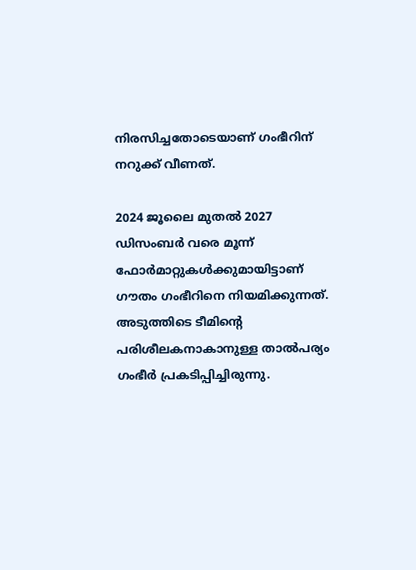നിരസിച്ചതോടെയാണ് ഗംഭീറിന് നറുക്ക് വീണത്.

2024 ജൂലൈ മുതല്‍ 2027 ഡിസംബര്‍ വരെ മൂന്ന് ഫോര്‍മാറ്റുകള്‍ക്കുമായിട്ടാണ് ഗൗതം ഗംഭീറിനെ നിയമിക്കുന്നത്. അടുത്തിടെ ടീമിന്റെ പരിശീലകനാകാനുള്ള താല്‍പര്യം ഗംഭീര്‍ പ്രകടിപ്പിച്ചിരുന്നു.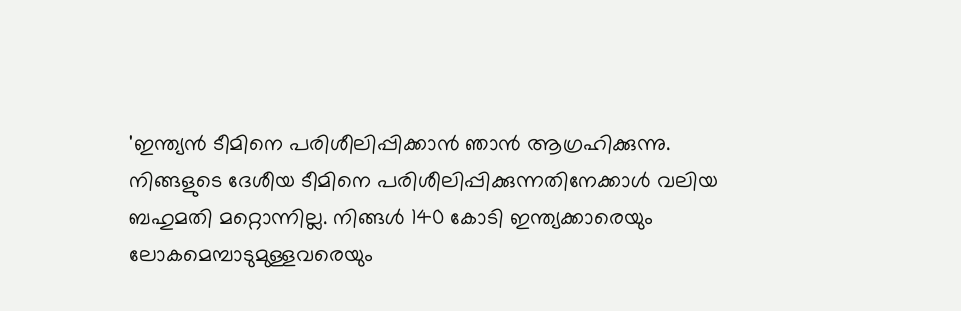'ഇന്ത്യന്‍ ടീമിനെ പരിശീലിപ്പിക്കാന്‍ ഞാന്‍ ആഗ്രഹിക്കുന്നു. നിങ്ങളുടെ ദേശീയ ടീമിനെ പരിശീലിപ്പിക്കുന്നതിനേക്കാള്‍ വലിയ ബഹുമതി മറ്റൊന്നില്ല. നിങ്ങള്‍ 140 കോടി ഇന്ത്യക്കാരെയും ലോകമെമ്പാടുമുള്ളവരെയും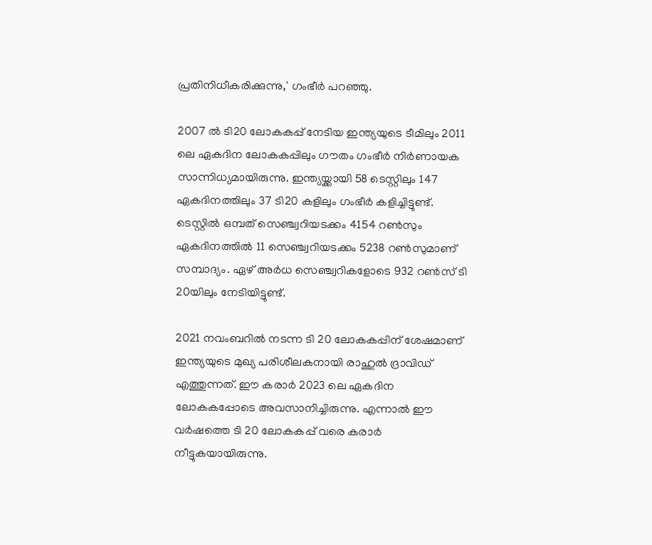പ്രതിനിധീകരിക്കുന്നു,' ഗംഭീര്‍ പറഞ്ഞു.

2007 ല്‍ ടി20 ലോകകപ്പ് നേടിയ ഇന്ത്യയുടെ ടീമിലും 2011 ലെ ഏകദിന ലോകകപ്പിലും ഗൗതം ഗംഭീര്‍ നിര്‍ണായക സാന്നിധ്യമായിരുന്നു. ഇന്ത്യയ്ക്കായി 58 ടെസ്റ്റിലും 147 ഏകദിനത്തിലും 37 ടി20 കളിലും ഗംഭീര്‍ കളിച്ചിട്ടുണ്ട്. ടെസ്റ്റില്‍ ഒമ്പത് സെഞ്ച്വറിയടക്കം 4154 റണ്‍സും ഏകദിനത്തില്‍ 11 സെഞ്ച്വറിയടക്കം 5238 റണ്‍സുമാണ് സമ്പാദ്യം. ഏഴ് അര്‍ധ സെഞ്ച്വറികളോടെ 932 റണ്‍സ് ടി 20യിലും നേടിയിട്ടുണ്ട്.

2021 നവംബറില്‍ നടന്ന ടി 20 ലോകകപ്പിന് ശേഷമാണ് ഇന്ത്യയുടെ മുഖ്യ പരിശീലകനായി രാഹുല്‍ ദ്രാവിഡ് എത്തുന്നത്. ഈ കരാര്‍ 2023 ലെ ഏകദിന ലോകകപ്പോടെ അവസാനിച്ചിരുന്നു. എന്നാല്‍ ഈ വര്‍ഷത്തെ ടി 20 ലോകകപ്പ് വരെ കരാര്‍ നീട്ടുകയായിരുന്നു.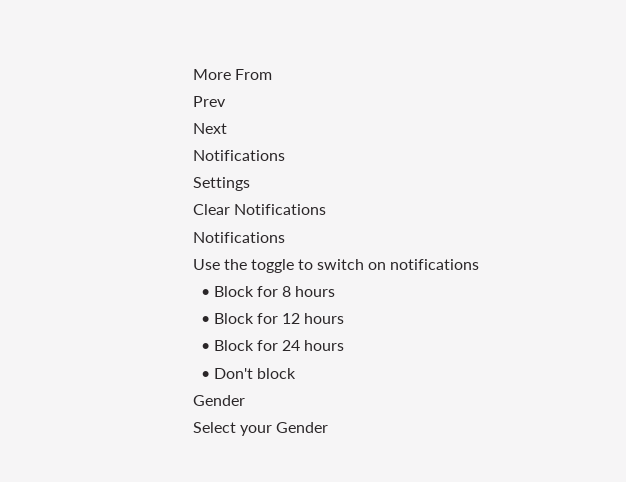More From
Prev
Next
Notifications
Settings
Clear Notifications
Notifications
Use the toggle to switch on notifications
  • Block for 8 hours
  • Block for 12 hours
  • Block for 24 hours
  • Don't block
Gender
Select your Gender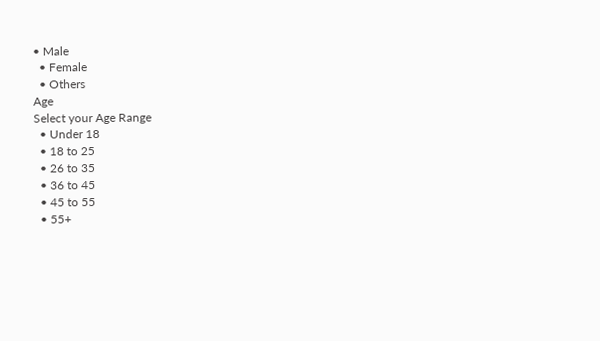• Male
  • Female
  • Others
Age
Select your Age Range
  • Under 18
  • 18 to 25
  • 26 to 35
  • 36 to 45
  • 45 to 55
  • 55+